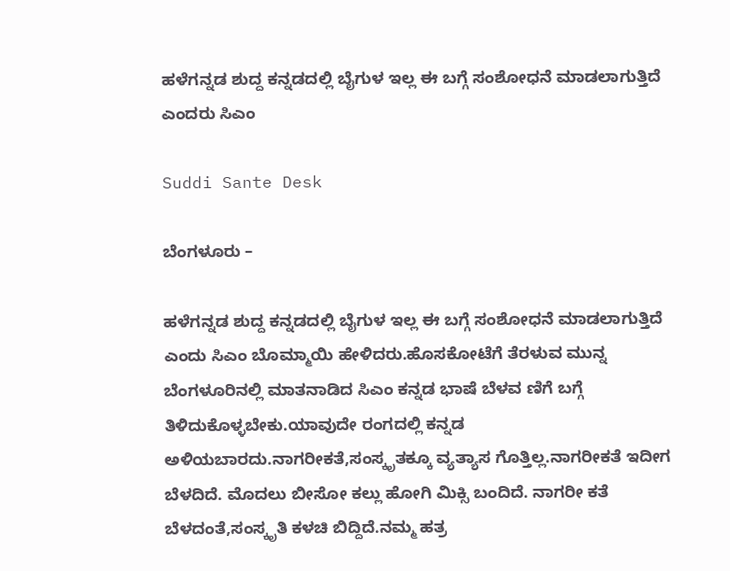ಹಳೆಗನ್ನಡ ಶುದ್ದ ಕನ್ನಡದಲ್ಲಿ ಬೈಗುಳ ಇಲ್ಲ ಈ ಬಗ್ಗೆ ಸಂಶೋಧನೆ ಮಾಡಲಾಗುತ್ತಿದೆ ಎಂದರು ಸಿಎಂ

Suddi Sante Desk

ಬೆಂಗಳೂರು –

ಹಳೆಗನ್ನಡ ಶುದ್ದ ಕನ್ನಡದಲ್ಲಿ ಬೈಗುಳ ಇಲ್ಲ ಈ ಬಗ್ಗೆ ಸಂಶೋಧನೆ ಮಾಡಲಾಗುತ್ತಿದೆ ಎಂದು ಸಿಎಂ ಬೊಮ್ಮಾಯಿ ಹೇಳಿದರು‌.ಹೊಸಕೋಟೆಗೆ ತೆರಳುವ ಮುನ್ನ ಬೆಂಗಳೂರಿನಲ್ಲಿ ಮಾತನಾಡಿದ ಸಿಎಂ ಕನ್ನಡ ಭಾಷೆ ಬೆಳವ ಣಿಗೆ ಬಗ್ಗೆ ತಿಳಿದುಕೊಳ್ಳಬೇಕು.ಯಾವುದೇ ರಂಗದಲ್ಲಿ ಕನ್ನಡ ಅಳಿಯಬಾರದು.ನಾಗರೀಕತೆ,ಸಂಸ್ಕೃತಕ್ಕೂ ವ್ಯತ್ಯಾಸ ಗೊತ್ತಿಲ್ಲ.ನಾಗರೀಕತೆ ಇದೀಗ ಬೆಳದಿದೆ. ಮೊದಲು ಬೀಸೋ ಕಲ್ಲು ಹೋಗಿ ಮಿಕ್ಸಿ ಬಂದಿದೆ. ನಾಗರೀ ಕತೆ ಬೆಳದಂತೆ,ಸಂಸ್ಕೃತಿ ಕಳಚಿ ಬಿದ್ದಿದೆ.ನಮ್ಮ ಹತ್ರ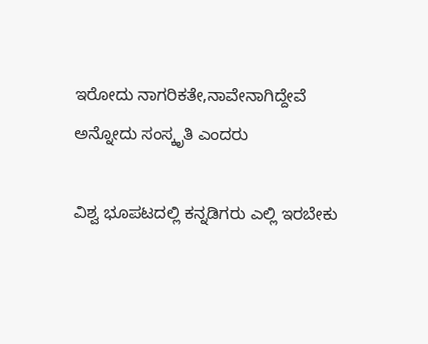ಇರೋದು ನಾಗರಿಕತೇ,ನಾವೇನಾಗಿದ್ದೇವೆ ಅನ್ನೋದು ಸಂಸ್ಕೃತಿ ಎಂದರು

ವಿಶ್ವ ಭೂಪಟದಲ್ಲಿ ಕನ್ನಡಿಗರು ಎಲ್ಲಿ ಇರಬೇಕು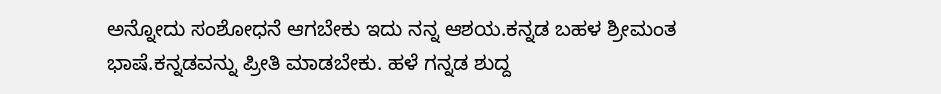ಅನ್ನೋದು ಸಂಶೋಧನೆ ಆಗಬೇಕು ಇದು ನನ್ನ ಆಶಯ.ಕನ್ನಡ ಬಹಳ ಶ್ರೀಮಂತ ಭಾಷೆ.ಕನ್ನಡವನ್ನು ಪ್ರೀತಿ‌ ಮಾಡಬೇಕು. ಹಳೆ ಗನ್ನಡ ಶುದ್ದ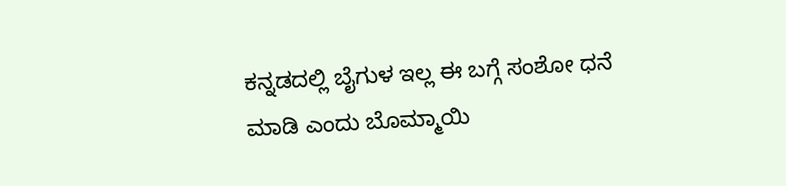ಕನ್ನಡದಲ್ಲಿ ಬೈಗುಳ ಇಲ್ಲ ಈ ಬಗ್ಗೆ ಸಂಶೋ ಧನೆ ಮಾಡಿ ಎಂದು ಬೊಮ್ಮಾಯಿ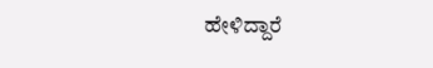ಹೇಳಿದ್ದಾರೆ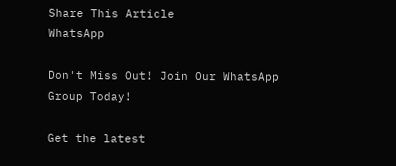Share This Article
WhatsApp

Don't Miss Out! Join Our WhatsApp Group Today!

Get the latest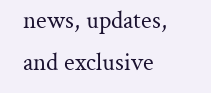news, updates, and exclusive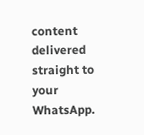content delivered straight to your WhatsApp.